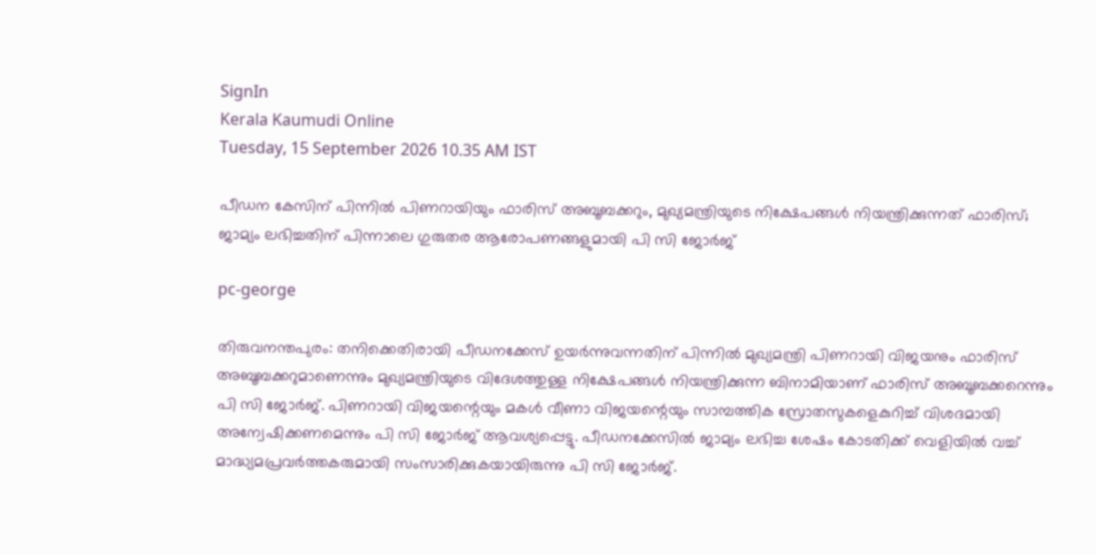SignIn
Kerala Kaumudi Online
Tuesday, 15 September 2026 10.35 AM IST

പീഡന കേസിന് പിന്നിൽ പിണറായിയും ഫാരിസ് അബൂബക്കറും, മുഖ്യമന്ത്രിയുടെ നിക്ഷേപങ്ങൾ നിയന്ത്രിക്കുന്നത് ഫാരിസ്; ജാമ്യം ലഭിച്ചതിന് പിന്നാലെ ഗുരുതര ആരോപണങ്ങളുമായി പി സി ജോർജ്

pc-george

തിരുവനന്തപുരം: തനിക്കെതിരായി പീഡനക്കേസ് ഉയർന്നുവന്നതിന് പിന്നിൽ മുഖ്യമന്ത്രി പിണറായി വിജയനും ഫാരിസ് അബൂബക്കറുമാണെന്നും മുഖ്യമന്ത്രിയുടെ വിദേശത്തുള്ള നിക്ഷേപങ്ങൾ നിയന്ത്രിക്കുന്ന ബിനാമിയാണ് ഫാരിസ് അബൂബക്കറെന്നും പി സി ജോർജ്. പിണറായി വിജയന്റെയും മകൾ വീണാ വിജയന്റെയും സാമ്പത്തിക സ്രോതസുകളെകുറിച്ച് വിശദമായി അന്വേഷിക്കണമെന്നും പി സി ജോർജ് ആവശ്യപ്പെട്ടു. പീഡനക്കേസിൽ ജാമ്യം ലഭിച്ച ശേഷം കോടതിക്ക് വെളിയിൽ വച്ച് മാദ്ധ്യമപ്രവർത്തകരുമായി സംസാരിക്കുകയായിരുന്നു പി സി ജോർജ്.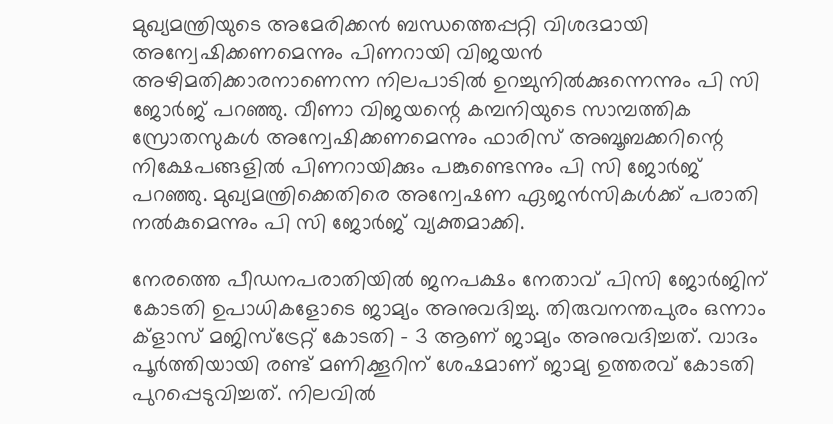മുഖ്യമന്ത്രിയുടെ അമേരിക്കൻ ബന്ധത്തെപ്പറ്റി വിശദമായി അന്വേഷിക്കണമെന്നും പിണറായി വിജയൻ അഴിമതിക്കാരനാണെന്ന നിലപാടിൽ ഉറച്ചുനിൽക്കുന്നെന്നും പി സി ജോർജ് പറഞ്ഞു. വീണാ വിജയന്റെ കമ്പനിയുടെ സാമ്പത്തിക സ്രോതസുകൾ അന്വേഷിക്കണമെന്നും ഫാരിസ് അബൂബക്കറിന്റെ നിക്ഷേപങ്ങളിൽ പിണറായിക്കും പങ്കുണ്ടെന്നും പി സി ജോർജ് പറ‌ഞ്ഞു. മുഖ്യമന്ത്രിക്കെതിരെ അന്വേഷണ ഏജൻസികൾക്ക് പരാതി നൽകുമെന്നും പി സി ജോർജ് വ്യക്തമാക്കി.

നേരത്തെ പീഡനപരാതിയിൽ ജനപക്ഷം നേതാവ് പിസി ജോർജിന് കോടതി ഉപാധികളോടെ ജാമ്യം അനുവദിച്ചു. തിരുവനന്തപുരം ഒന്നാം ക്ളാസ് മജിസ്ട്രേറ്റ് കോടതി - 3 ആണ് ജാമ്യം അനുവദിച്ചത്. വാദം പൂർത്തിയായി രണ്ട് മണിക്കൂറിന് ശേഷമാണ് ജാമ്യ ഉത്തരവ് കോടതി പുറപ്പെടുവിച്ചത്. നിലവിൽ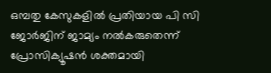ഒമ്പതു കേസുകളിൽ പ്രതിയായ പി സി ജോർജിന് ജാമ്യം നൽകരുതെന്ന് പ്രോസിക്യൂഷൻ ശക്തമായി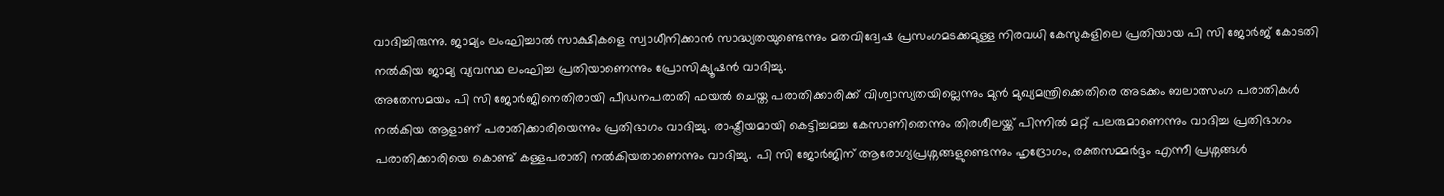വാദിച്ചിരുന്നു. ജാമ്യം ലംഘിച്ചാൽ സാക്ഷികളെ സ്വാധീനിക്കാൻ സാദ്ധ്യതയുണ്ടെന്നും മതവിദ്വേഷ പ്രസംഗമടക്കമുള്ള നിരവധി കേസുകളിലെ പ്രതിയായ പി സി ജോർജ് കോടതി നൽകിയ ജാമ്യ വ്യവസ്ഥ ലംഘിച്ച പ്രതിയാണെന്നും പ്രോസിക്യൂഷൻ വാദിച്ചു.
അതേസമയം പി സി ജോർജിനെതിരായി പീഡനപരാതി ഫയൽ ചെയ്ത പരാതിക്കാരിക്ക് വിശ്വാസ്യതയില്ലെന്നും മുൻ മുഖ്യമന്ത്രിക്കെതിരെ അടക്കം ബലാത്സംഗ പരാതികൾ നൽകിയ ആളാണ് പരാതിക്കാരിയെന്നും പ്രതിഭാഗം വാദിച്ചു. രാഷ്ട്രീയമായി കെട്ടിച്ചമച്ച കേസാണിതെന്നും തിരശീലയ്ക്ക് പിന്നിൽ മറ്റ് പലരുമാണെന്നും വാദിച്ച പ്രതിഭാഗം പരാതിക്കാരിയെ കൊണ്ട് കള്ളപരാതി നൽകിയതാണെന്നും വാദിച്ചു. പി സി ജോർജിന് ആരോഗ്യപ്രശ്നങ്ങളുണ്ടെന്നും ഹൃദ്രോഗം, രക്തസമ്മർദ്ദം എന്നീ പ്രശ്നങ്ങൾ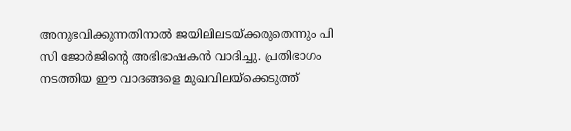അനുഭവിക്കുന്നതിനാൽ ജയിലിലടയ്ക്കരുതെന്നും പി സി ജോർജിന്റെ അഭിഭാഷകൻ വാദിച്ചു. പ്രതിഭാഗം നടത്തിയ ഈ വാദങ്ങളെ മുഖവിലയ്ക്കെടുത്ത്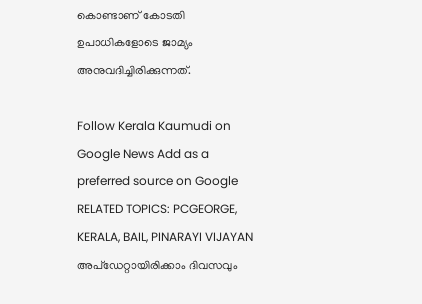കൊണ്ടാണ് കോടതി ഉപാധികളോടെ ജാമ്യം അനുവദിച്ചിരിക്കുന്നത്.

Follow Kerala Kaumudi on Google News Add as a preferred source on Google
RELATED TOPICS: PCGEORGE, KERALA, BAIL, PINARAYI VIJAYAN
അപ്ഡേറ്റായിരിക്കാം ദിവസവും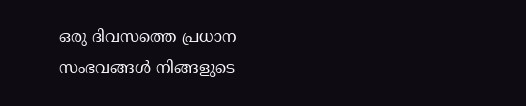ഒരു ദിവസത്തെ പ്രധാന സംഭവങ്ങൾ നിങ്ങളുടെ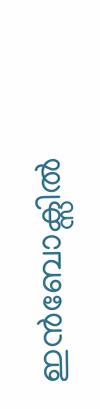ഇൻബോക്സിൽ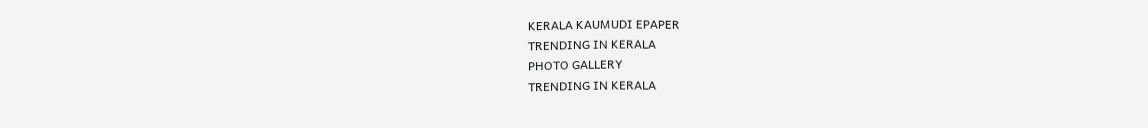KERALA KAUMUDI EPAPER
TRENDING IN KERALA
PHOTO GALLERY
TRENDING IN KERALA